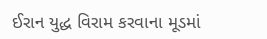ઈરાન યુદ્ધ વિરામ કરવાના મૂડમાં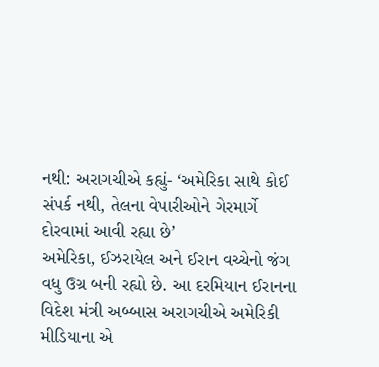નથી: અરાગચીએ કહ્યું- ‘અમેરિકા સાથે કોઈ સંપર્ક નથી, તેલના વેપારીઓને ગેરમાર્ગે દોરવામાં આવી રહ્યા છે’
અમેરિકા, ઈઝરાયેલ અને ઈરાન વચ્ચેનો જંગ વધુ ઉગ્ર બની રહ્યો છે. આ દરમિયાન ઈરાનના વિદેશ મંત્રી અબ્બાસ અરાગચીએ અમેરિકી મીડિયાના એ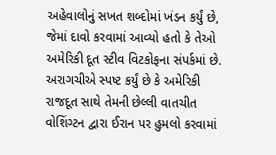અહેવાલોનું સખત શબ્દોમાં ખંડન કર્યું છે, જેમાં દાવો કરવામાં આવ્યો હતો કે તેઓ અમેરિકી દૂત સ્ટીવ વિટકોફના સંપર્કમાં છે. અરાગચીએ સ્પષ્ટ કર્યું છે કે અમેરિકી રાજદૂત સાથે તેમની છેલ્લી વાતચીત વોશિંગ્ટન દ્વારા ઈરાન પર હુમલો કરવામાં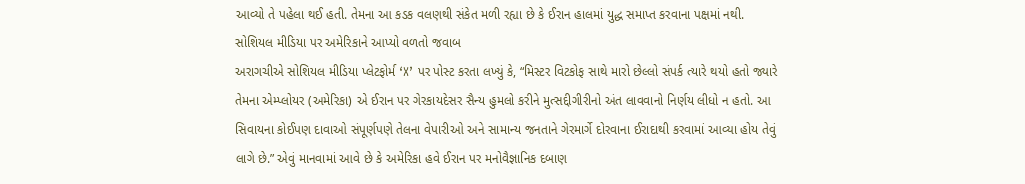આવ્યો તે પહેલા થઈ હતી. તેમના આ કડક વલણથી સંકેત મળી રહ્યા છે કે ઈરાન હાલમાં યુદ્ધ સમાપ્ત કરવાના પક્ષમાં નથી.
સોશિયલ મીડિયા પર અમેરિકાને આપ્યો વળતો જવાબ
અરાગચીએ સોશિયલ મીડિયા પ્લેટફોર્મ ‘X’ પર પોસ્ટ કરતા લખ્યું કે, “મિસ્ટર વિટકોફ સાથે મારો છેલ્લો સંપર્ક ત્યારે થયો હતો જ્યારે તેમના એમ્પ્લોયર (અમેરિકા) એ ઈરાન પર ગેરકાયદેસર સૈન્ય હુમલો કરીને મુત્સદ્દીગીરીનો અંત લાવવાનો નિર્ણય લીધો ન હતો. આ સિવાયના કોઈપણ દાવાઓ સંપૂર્ણપણે તેલના વેપારીઓ અને સામાન્ય જનતાને ગેરમાર્ગે દોરવાના ઈરાદાથી કરવામાં આવ્યા હોય તેવું લાગે છે.” એવું માનવામાં આવે છે કે અમેરિકા હવે ઈરાન પર મનોવૈજ્ઞાનિક દબાણ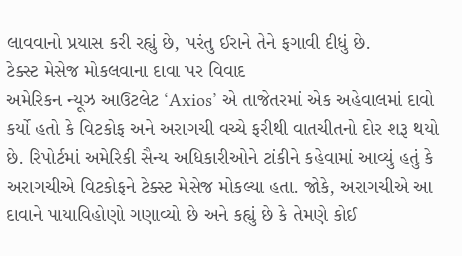લાવવાનો પ્રયાસ કરી રહ્યું છે, પરંતુ ઈરાને તેને ફગાવી દીધું છે.
ટેક્સ્ટ મેસેજ મોકલવાના દાવા પર વિવાદ
અમેરિકન ન્યૂઝ આઉટલેટ ‘Axios’ એ તાજેતરમાં એક અહેવાલમાં દાવો કર્યો હતો કે વિટકોફ અને અરાગચી વચ્ચે ફરીથી વાતચીતનો દોર શરૂ થયો છે. રિપોર્ટમાં અમેરિકી સૈન્ય અધિકારીઓને ટાંકીને કહેવામાં આવ્યું હતું કે અરાગચીએ વિટકોફને ટેક્સ્ટ મેસેજ મોકલ્યા હતા. જોકે, અરાગચીએ આ દાવાને પાયાવિહોણો ગણાવ્યો છે અને કહ્યું છે કે તેમણે કોઈ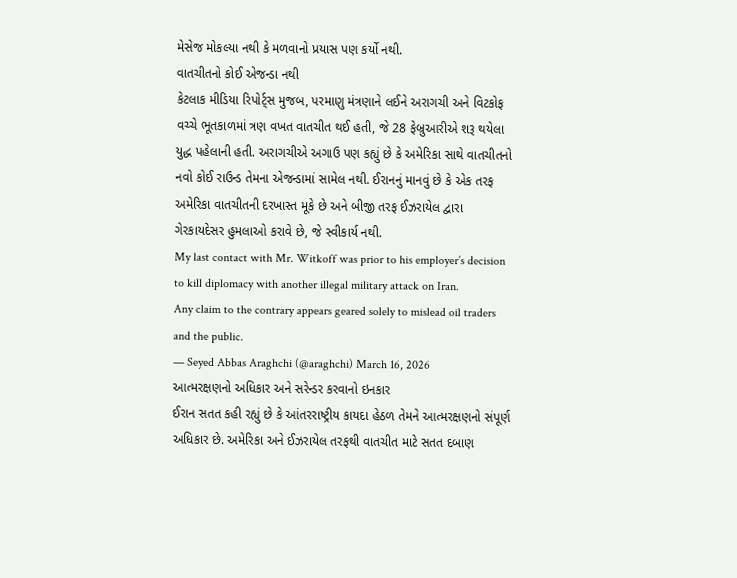મેસેજ મોકલ્યા નથી કે મળવાનો પ્રયાસ પણ કર્યો નથી.
વાતચીતનો કોઈ એજન્ડા નથી
કેટલાક મીડિયા રિપોર્ટ્સ મુજબ, પરમાણુ મંત્રણાને લઈને અરાગચી અને વિટકોફ વચ્ચે ભૂતકાળમાં ત્રણ વખત વાતચીત થઈ હતી, જે 28 ફેબ્રુઆરીએ શરૂ થયેલા યુદ્ધ પહેલાની હતી. અરાગચીએ અગાઉ પણ કહ્યું છે કે અમેરિકા સાથે વાતચીતનો નવો કોઈ રાઉન્ડ તેમના એજન્ડામાં સામેલ નથી. ઈરાનનું માનવું છે કે એક તરફ અમેરિકા વાતચીતની દરખાસ્ત મૂકે છે અને બીજી તરફ ઈઝરાયેલ દ્વારા ગેરકાયદેસર હુમલાઓ કરાવે છે, જે સ્વીકાર્ય નથી.
My last contact with Mr. Witkoff was prior to his employer’s decision to kill diplomacy with another illegal military attack on Iran.
Any claim to the contrary appears geared solely to mislead oil traders and the public.
— Seyed Abbas Araghchi (@araghchi) March 16, 2026
આત્મરક્ષણનો અધિકાર અને સરેન્ડર કરવાનો ઇનકાર
ઈરાન સતત કહી રહ્યું છે કે આંતરરાષ્ટ્રીય કાયદા હેઠળ તેમને આત્મરક્ષણનો સંપૂર્ણ અધિકાર છે. અમેરિકા અને ઈઝરાયેલ તરફથી વાતચીત માટે સતત દબાણ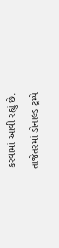કરવામાં આવી રહ્યું છે. તાજેતરમાં ડોનાલ્ડ ટ્રમ્પે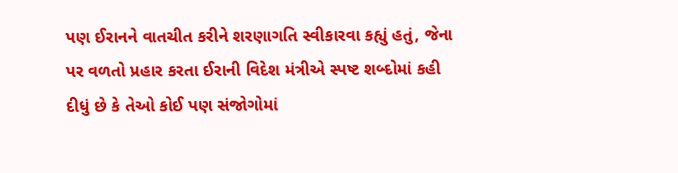પણ ઈરાનને વાતચીત કરીને શરણાગતિ સ્વીકારવા કહ્યું હતું, જેના પર વળતો પ્રહાર કરતા ઈરાની વિદેશ મંત્રીએ સ્પષ્ટ શબ્દોમાં કહી દીધું છે કે તેઓ કોઈ પણ સંજોગોમાં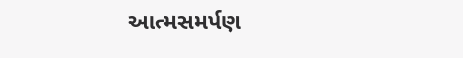આત્મસમર્પણ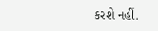કરશે નહીં.